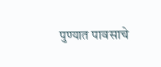पुण्यात पावसाचे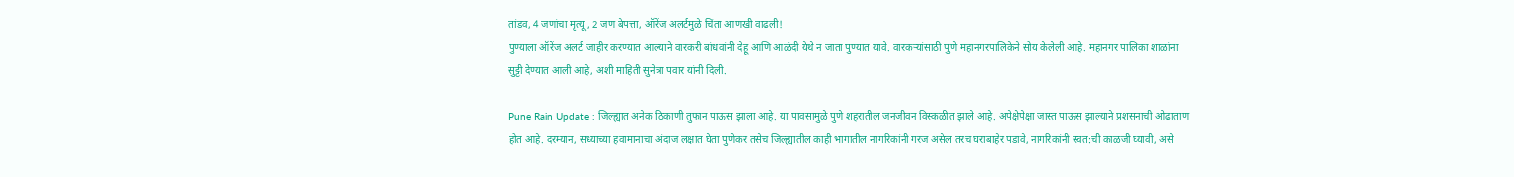तांडव, 4 जणांचा मृत्यू, 2 जण बेपत्ता, ऑरेंज अलर्टमुळे चिंता आणखी वाढली!
पुण्याला ऑरेंज अलर्ट जाहीर करण्यात आल्याने वारकरी बांधवांनी देहू आणि आळंदी येथे न जाता पुण्यात यावे. वारकऱ्यांसाठी पुणे महानगरपालिकेने सोय केलेली आहे. महानगर पालिका शाळांना सुट्टी देण्यात आली आहे, अशी माहिती सुनेत्रा पवार यांनी दिली.

Pune Rain Update : जिल्ह्यात अनेक ठिकाणी तुफान पाऊस झाला आहे. या पावसामुळे पुणे शहरातील जनजीवन विस्कळीत झाले आहे. अपेक्षेपेक्षा जास्त पाऊस झाल्याने प्रशसनाची ओढाताण होत आहे. दरम्यान, सध्याच्या हवामानाचा अंदाज लक्षात घेता पुणेकर तसेच जिल्ह्यातील काही भागातील नागरिकांनी गरज असेल तरच घराबाहेर पडावे, नागरिकांनी स्वत:ची काळजी घ्यावी, असे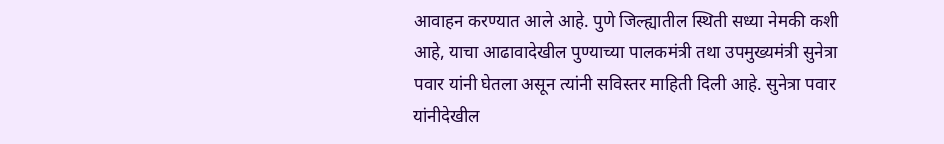आवाहन करण्यात आले आहे. पुणे जिल्ह्यातील स्थिती सध्या नेमकी कशी आहे, याचा आढावादेखील पुण्याच्या पालकमंत्री तथा उपमुख्यमंत्री सुनेत्रा पवार यांनी घेतला असून त्यांनी सविस्तर माहिती दिली आहे. सुनेत्रा पवार यांनीदेखील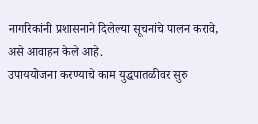नागरिकांनी प्रशासनाने दिलेल्या सूचनांचे पालन करावे, असे आवाहन केले आहे.
उपाययोजना करण्याचे काम युद्धपातळीवर सुरु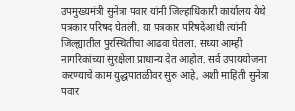उपमुख्यमंत्री सुनेत्रा पवार यांनी जिल्हाधिकारी कार्यालय येथे पत्रकार परिषद घेतली. या पत्रकार परिषदेआधी त्यांनी जिल्ह्यातील पुरस्थितीचा आढवा घेतला. सध्या आम्ही नागरिकांच्या सुरक्षेला प्राधान्य देत आहोत. सर्व उपाययोजना करण्याचे काम युद्धपातळीवर सुरु आहे, अशी माहिती सुनेत्रा पवार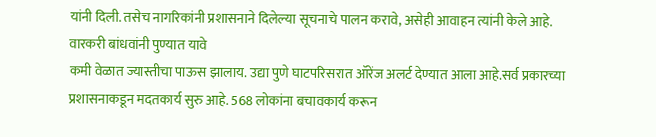यांनी दिली. तसेच नागरिकांनी प्रशासनाने दिलेल्या सूचनाचे पालन करावे, असेही आवाहन त्यांनी केले आहे.
वारकरी बांधवांनी पुण्यात यावे
कमी वेळात ज्यास्तीचा पाऊस झालाय. उद्या पुणे घाटपरिसरात ऑरेंज अलर्ट देण्यात आला आहे.सर्व प्रकारच्या प्रशासनाकडून मदतकार्य सुरु आहे. 568 लोकांना बचावकार्य करून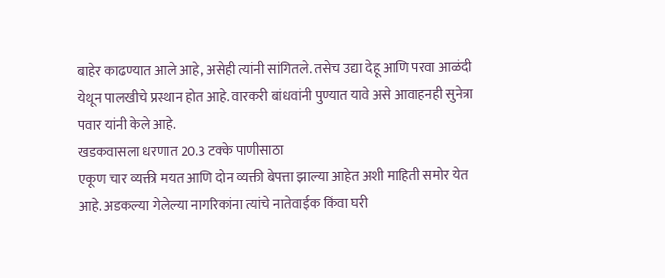बाहेर काढण्यात आले आहे, असेही त्यांनी सांगितले. तसेच उद्या देहू आणि परवा आळंदी येथून पालखीचे प्रस्थान होत आहे. वारकरी बांधवांनी पुण्यात यावे असे आवाहनही सुनेत्रा पवार यांनी केले आहे.
खडकवासला धरणात 20.3 टक्के पाणीसाठा
एकूण चार व्यक्ती मयत आणि दोन व्यक्ती बेपत्ता झाल्या आहेत अशी माहिती समोर येत आहे. अडकल्या गेलेल्या नागरिकांना त्यांचे नातेवाईक किंवा घरी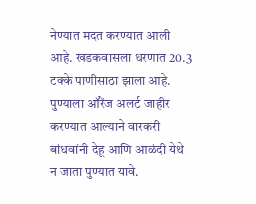नेण्यात मदत करण्यात आली आहे. खडकवासला धरणात 20.3 टक्के पाणीसाठा झाला आहे. पुण्याला ऑरेंज अलर्ट जाहीर करण्यात आल्याने वारकरी बांधवांनी देहू आणि आळंदी येथे न जाता पुण्यात यावे.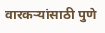वारकऱ्यांसाठी पुणे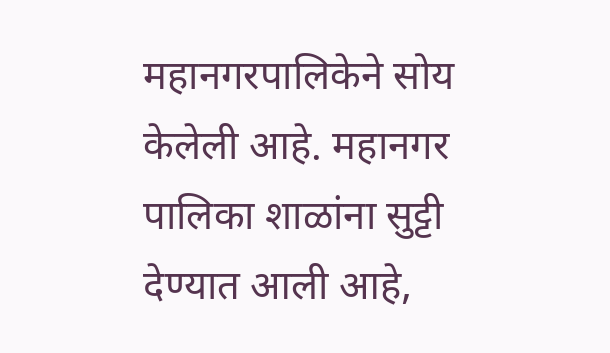महानगरपालिकेने सोय केलेली आहे. महानगर पालिका शाळांना सुट्टी देण्यात आली आहे,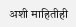अशी माहितीही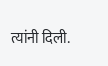त्यांनी दिली.